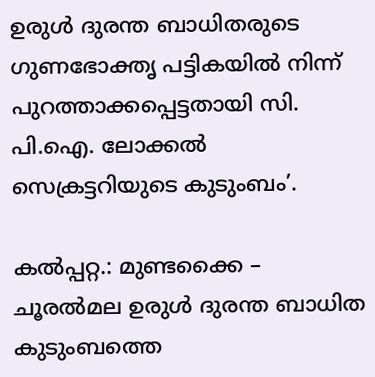ഉരുൾ ദുരന്ത ബാധിതരുടെ ഗുണഭോക്തൃ പട്ടികയിൽ നിന്ന് പുറത്താക്കപ്പെട്ടതായി സി. പി.ഐ. ലോക്കൽ സെക്രട്ടറിയുടെ കുടുംബം’.

കൽപ്പറ്റ.: മുണ്ടക്കൈ – ചൂരൽമല ഉരുള്‍ ദുരന്ത ബാധിത കുടുംബത്തെ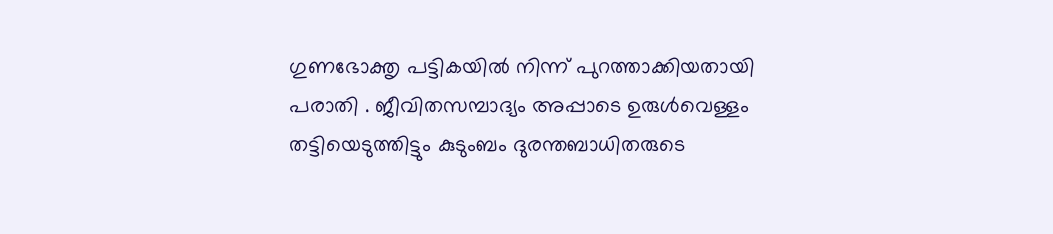ഗുണഭോക്തൃ പട്ടികയിൽ നിന്ന് പുറത്താക്കിയതായി പരാതി . ജീവിതസമ്പാദ്യം അപ്പാടെ ഉരുള്‍വെള്ളം തട്ടിയെടുത്തിട്ടും കുടുംബം ദുരന്തബാധിതരുടെ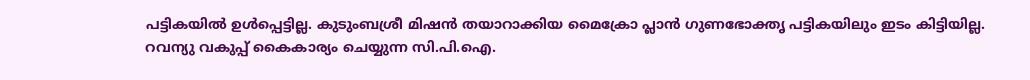പട്ടികയില്‍ ഉള്‍പ്പെട്ടില്ല. കുടുംബശ്രീ മിഷന്‍ തയാറാക്കിയ മൈക്രോ പ്ലാന്‍ ഗുണഭോക്തൃ പട്ടികയിലും ഇടം കിട്ടിയില്ല. റവന്യു വകുപ്പ് കൈകാര്യം ചെയ്യുന്ന സി.പി.ഐ.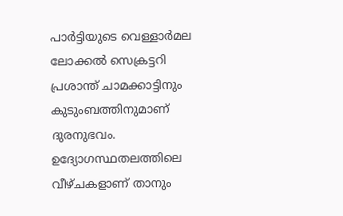പാര്‍ട്ടിയുടെ വെള്ളാര്‍മല ലോക്കല്‍ സെക്രട്ടറി പ്രശാന്ത് ചാമക്കാട്ടിനും കുടുംബത്തിനുമാണ് ദുരനുഭവം. ഉദ്യോഗസ്ഥതലത്തിലെ വീഴ്ചകളാണ് താനും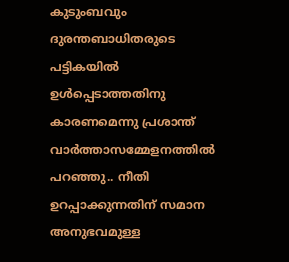കുടുംബവും ദുരന്തബാധിതരുടെ പട്ടികയില്‍ ഉള്‍പ്പെടാത്തതിനു കാരണമെന്നു പ്രശാന്ത് വാര്‍ത്താസമ്മേളനത്തില്‍ പറഞ്ഞു.. നീതി ഉറപ്പാക്കുന്നതിന് സമാന അനുഭവമുള്ള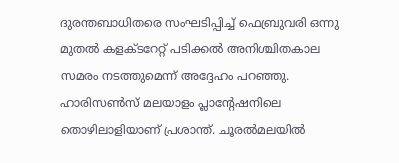ദുരന്തബാധിതരെ സംഘടിപ്പിച്ച് ഫെബ്രുവരി ഒന്നു മുതല്‍ കളക്ടറേറ്റ് പടിക്കല്‍ അനിശ്ചിതകാല സമരം നടത്തുമെന്ന് അദ്ദേഹം പറഞ്ഞു.
ഹാരിസണ്‍സ് മലയാളം പ്ലാന്റേഷനിലെ തൊഴിലാളിയാണ് പ്രശാന്ത്. ചൂരല്‍മലയില്‍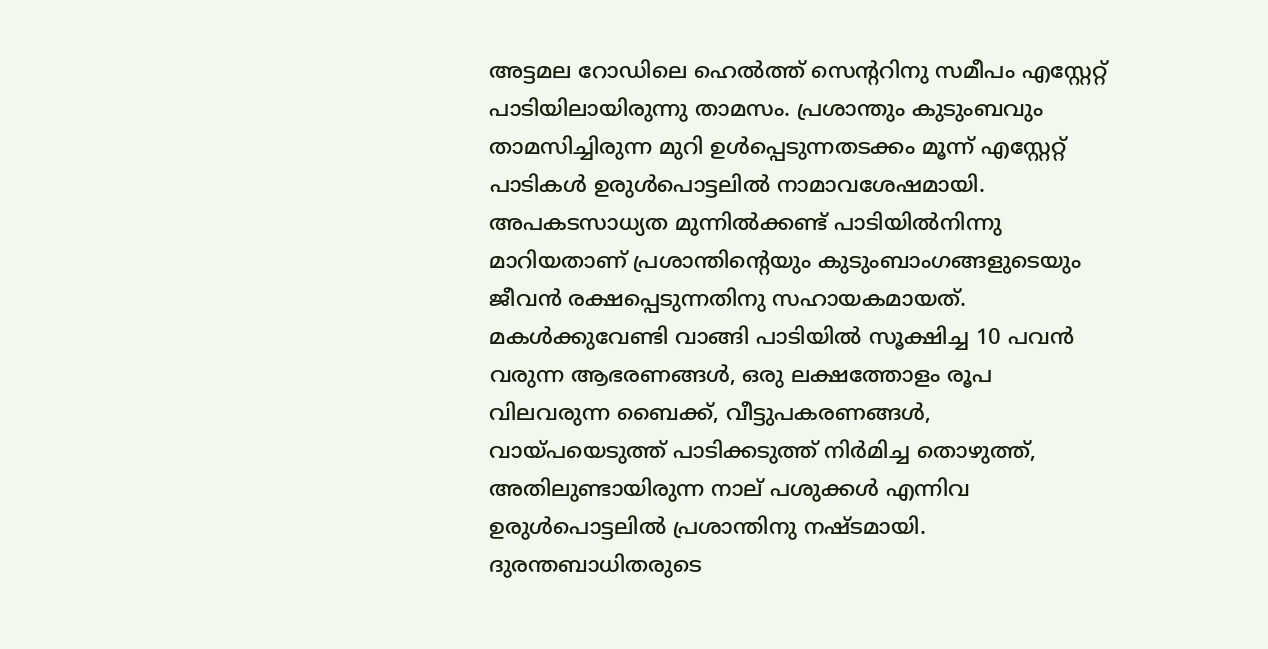അട്ടമല റോഡിലെ ഹെല്‍ത്ത് സെന്ററിനു സമീപം എസ്റ്റേറ്റ് പാടിയിലായിരുന്നു താമസം. പ്രശാന്തും കുടുംബവും താമസിച്ചിരുന്ന മുറി ഉള്‍പ്പെടുന്നതടക്കം മൂന്ന് എസ്റ്റേറ്റ് പാടികള്‍ ഉരുള്‍പൊട്ടലില്‍ നാമാവശേഷമായി. അപകടസാധ്യത മുന്നില്‍ക്കണ്ട് പാടിയില്‍നിന്നു മാറിയതാണ് പ്രശാന്തിന്റെയും കുടുംബാംഗങ്ങളുടെയും ജീവന്‍ രക്ഷപ്പെടുന്നതിനു സഹായകമായത്.
മകള്‍ക്കുവേണ്ടി വാങ്ങി പാടിയില്‍ സൂക്ഷിച്ച 10 പവന്‍ വരുന്ന ആഭരണങ്ങള്‍, ഒരു ലക്ഷത്തോളം രൂപ വിലവരുന്ന ബൈക്ക്, വീട്ടുപകരണങ്ങള്‍, വായ്പയെടുത്ത് പാടിക്കടുത്ത് നിര്‍മിച്ച തൊഴുത്ത്, അതിലുണ്ടായിരുന്ന നാല് പശുക്കള്‍ എന്നിവ ഉരുള്‍പൊട്ടലില്‍ പ്രശാന്തിനു നഷ്ടമായി.
ദുരന്തബാധിതരുടെ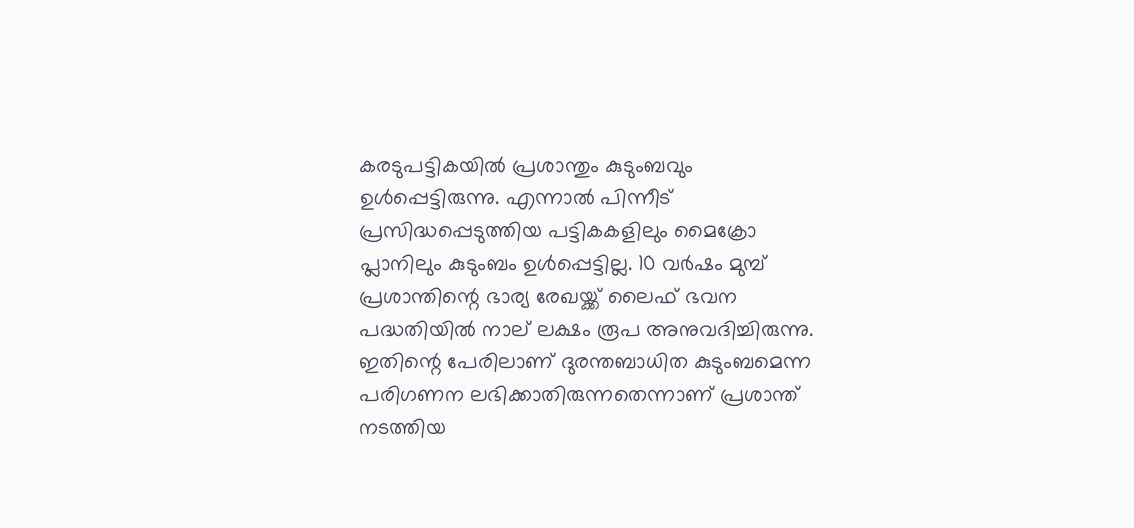കരടുപട്ടികയില്‍ പ്രശാന്തും കുടുംബവും ഉള്‍പ്പെട്ടിരുന്നു. എന്നാല്‍ പിന്നീട് പ്രസിദ്ധപ്പെടുത്തിയ പട്ടികകളിലും മൈക്രോ പ്ലാനിലും കുടുംബം ഉള്‍പ്പെട്ടില്ല. 10 വര്‍ഷം മുമ്പ് പ്രശാന്തിന്റെ ഭാര്യ രേഖയ്ക്ക് ലൈഫ് ഭവന പദ്ധതിയില്‍ നാല് ലക്ഷം രൂപ അനുവദിച്ചിരുന്നു. ഇതിന്റെ പേരിലാണ് ദുരന്തബാധിത കുടുംബമെന്ന പരിഗണന ലഭിക്കാതിരുന്നതെന്നാണ് പ്രശാന്ത് നടത്തിയ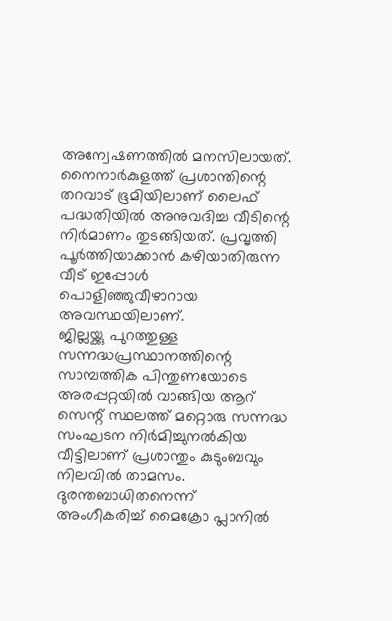അന്വേഷണത്തില്‍ മനസിലായത്. നൈനാര്‍കുളത്ത് പ്രശാന്തിന്റെ തറവാട് ഭൂമിയിലാണ് ലൈഫ് പദ്ധതിയില്‍ അനുവദിച്ച വീടിന്റെ നിര്‍മാണം തുടങ്ങിയത്. പ്രവൃത്തി പൂര്‍ത്തിയാക്കാന്‍ കഴിയാതിരുന്ന വീട് ഇപ്പോള്‍ പൊളിഞ്ഞുവീഴാറായ അവസ്ഥയിലാണ്.
ജില്ലയ്ക്കു പുറത്തുള്ള സന്നദ്ധപ്രസ്ഥാനത്തിന്റെ സാമ്പത്തിക പിന്തുണയോടെ അരപ്പറ്റയില്‍ വാങ്ങിയ ആറ് സെന്റ് സ്ഥലത്ത് മറ്റൊരു സന്നദ്ധ സംഘടന നിര്‍മിച്ചുനല്‍കിയ വീട്ടിലാണ് പ്രശാന്തും കുടുംബവും നിലവില്‍ താമസം. ദുരന്തബാധിതനെന്ന് അംഗീകരിച്ച് മൈക്രോ പ്ലാനില്‍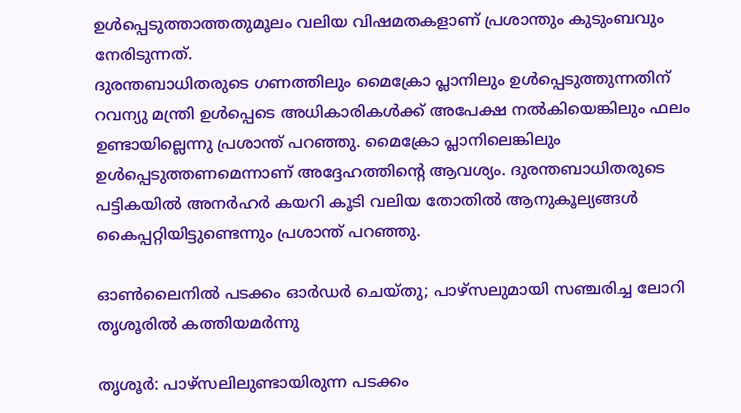ഉള്‍പ്പെടുത്താത്തതുമൂലം വലിയ വിഷമതകളാണ് പ്രശാന്തും കുടുംബവും നേരിടുന്നത്.
ദുരന്തബാധിതരുടെ ഗണത്തിലും മൈക്രോ പ്ലാനിലും ഉള്‍പ്പെടുത്തുന്നതിന് റവന്യു മന്ത്രി ഉള്‍പ്പെടെ അധികാരികള്‍ക്ക് അപേക്ഷ നല്‍കിയെങ്കിലും ഫലം ഉണ്ടായില്ലെന്നു പ്രശാന്ത് പറഞ്ഞു. മൈക്രോ പ്ലാനിലെങ്കിലും ഉള്‍പ്പെടുത്തണമെന്നാണ് അദ്ദേഹത്തിന്റെ ആവശ്യം. ദുരന്തബാധിതരുടെ പട്ടികയില്‍ അനര്‍ഹര്‍ കയറി കൂടി വലിയ തോതില്‍ ആനുകൂല്യങ്ങള്‍ കൈപ്പറ്റിയിട്ടുണ്ടെന്നും പ്രശാന്ത് പറഞ്ഞു.

ഓണ്‍ലൈനില്‍ പടക്കം ഓര്‍ഡര്‍ ചെയ്തു; പാഴ്സലുമായി സഞ്ചരിച്ച ലോറി തൃശൂരില്‍ കത്തിയമര്‍ന്നു

തൃശൂര്‍: പാഴ്‌സലിലുണ്ടായിരുന്ന പടക്കം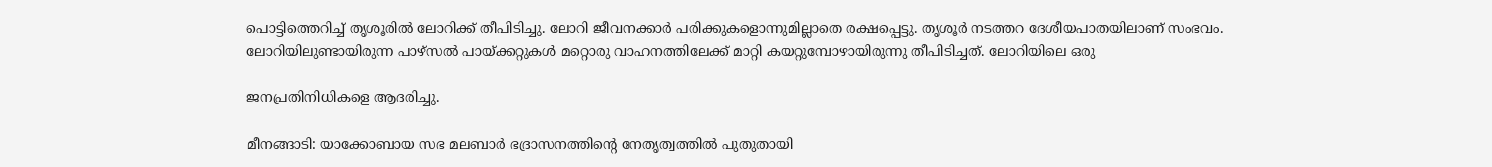പൊട്ടിത്തെറിച്ച് തൃശൂരില്‍ ലോറിക്ക് തീപിടിച്ചു. ലോറി ജീവനക്കാര്‍ പരിക്കുകളൊന്നുമില്ലാതെ രക്ഷപ്പെട്ടു. തൃശൂര്‍ നടത്തറ ദേശീയപാതയിലാണ് സംഭവം. ലോറിയിലുണ്ടായിരുന്ന പാഴ്‌സല്‍ പായ്ക്കറ്റുകള്‍ മറ്റൊരു വാഹനത്തിലേക്ക് മാറ്റി കയറ്റുമ്പോഴായിരുന്നു തീപിടിച്ചത്. ലോറിയിലെ ഒരു

ജനപ്രതിനിധികളെ ആദരിച്ചു.

മീനങ്ങാടി: യാക്കോബായ സഭ മലബാര്‍ ഭദ്രാസനത്തിന്റെ നേതൃത്വത്തില്‍ പുതുതായി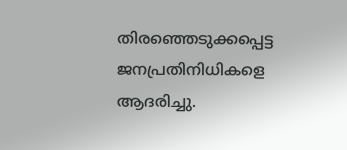തിരഞ്ഞെടുക്കപ്പെട്ട ജനപ്രതിനിധികളെ ആദരിച്ചു.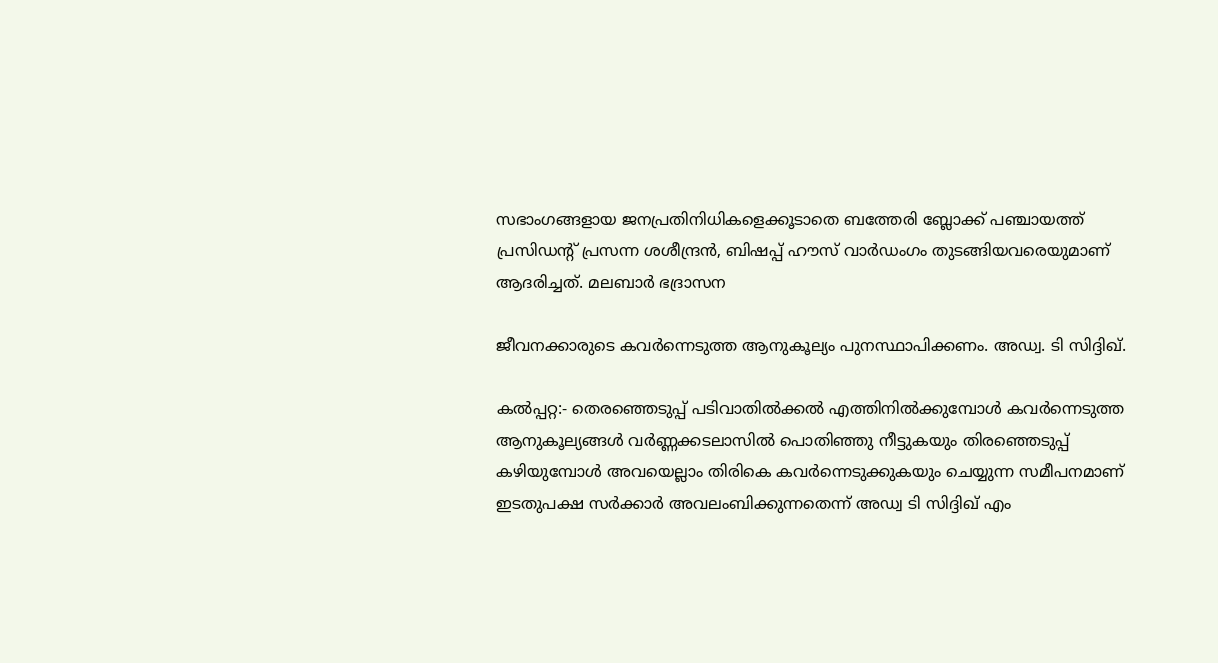സഭാംഗങ്ങളായ ജനപ്രതിനിധികളെക്കൂടാതെ ബത്തേരി ബ്ലോക്ക് പഞ്ചായത്ത് പ്രസിഡന്റ് പ്രസന്ന ശശീന്ദ്രന്‍, ബിഷപ്പ് ഹൗസ് വാര്‍ഡംഗം തുടങ്ങിയവരെയുമാണ് ആദരിച്ചത്. മലബാര്‍ ഭദ്രാസന

ജീവനക്കാരുടെ കവര്‍ന്നെടുത്ത ആനുകൂല്യം പുനസ്ഥാപിക്കണം. അഡ്വ. ടി സിദ്ദിഖ്.

കല്‍പ്പറ്റ:- തെരഞ്ഞെടുപ്പ് പടിവാതില്‍ക്കല്‍ എത്തിനില്‍ക്കുമ്പോള്‍ കവര്‍ന്നെടുത്ത ആനുകൂല്യങ്ങള്‍ വര്‍ണ്ണക്കടലാസില്‍ പൊതിഞ്ഞു നീട്ടുകയും തിരഞ്ഞെടുപ്പ് കഴിയുമ്പോള്‍ അവയെല്ലാം തിരികെ കവര്‍ന്നെടുക്കുകയും ചെയ്യുന്ന സമീപനമാണ് ഇടതുപക്ഷ സര്‍ക്കാര്‍ അവലംബിക്കുന്നതെന്ന് അഡ്വ ടി സിദ്ദിഖ് എം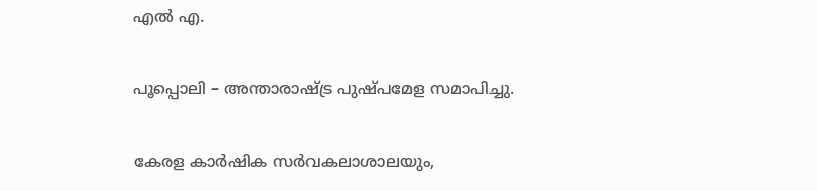എല്‍ എ.

പൂപ്പൊലി – അന്താരാഷ്ട്ര പുഷ്പമേള സമാപിച്ചു.

കേരള കാർഷിക സർവകലാശാലയും,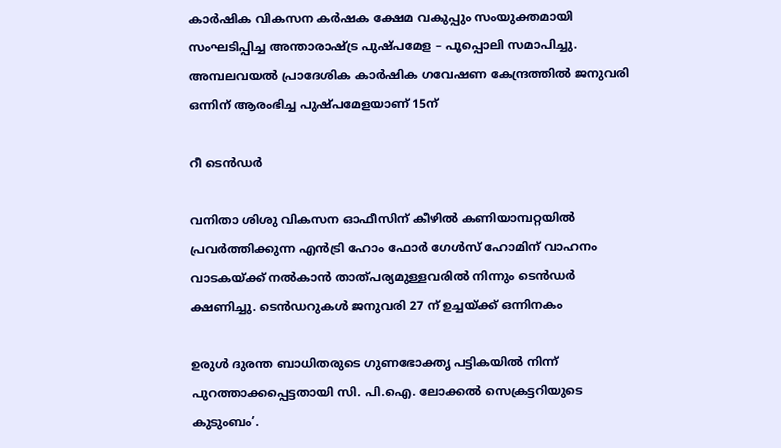കാർഷിക വികസന കർഷക ക്ഷേമ വകുപ്പും സംയുക്തമായി സംഘടിപ്പിച്ച അന്താരാഷ്ട്ര പുഷ്പമേള – പൂപ്പൊലി സമാപിച്ചു. അമ്പലവയൽ പ്രാദേശിക കാർഷിക ഗവേഷണ കേന്ദ്രത്തിൽ ജനുവരി ഒന്നിന് ആരംഭിച്ച പുഷ്പമേളയാണ് 15ന്

റീ ടെന്‍ഡര്‍

വനിതാ ശിശു വികസന ഓഫീസിന് കീഴില്‍ കണിയാമ്പറ്റയില്‍ പ്രവര്‍ത്തിക്കുന്ന എന്‍ട്രി ഹോം ഫോര്‍ ഗേള്‍സ് ഹോമിന് വാഹനം വാടകയ്ക്ക് നല്‍കാന്‍ താത്പര്യമുള്ളവരില്‍ നിന്നും ടെന്‍ഡര്‍ ക്ഷണിച്ചു. ടെന്‍ഡറുകള്‍ ജനുവരി 27 ന് ഉച്ചയ്ക്ക് ഒന്നിനകം

ഉരുൾ ദുരന്ത ബാധിതരുടെ ഗുണഭോക്തൃ പട്ടികയിൽ നിന്ന് പുറത്താക്കപ്പെട്ടതായി സി. പി.ഐ. ലോക്കൽ സെക്രട്ടറിയുടെ കുടുംബം’.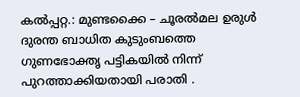കൽപ്പറ്റ.: മുണ്ടക്കൈ – ചൂരൽമല ഉരുള്‍ ദുരന്ത ബാധിത കുടുംബത്തെ ഗുണഭോക്തൃ പട്ടികയിൽ നിന്ന് പുറത്താക്കിയതായി പരാതി .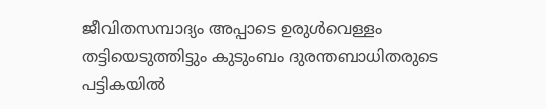ജീവിതസമ്പാദ്യം അപ്പാടെ ഉരുള്‍വെള്ളം തട്ടിയെടുത്തിട്ടും കുടുംബം ദുരന്തബാധിതരുടെ പട്ടികയില്‍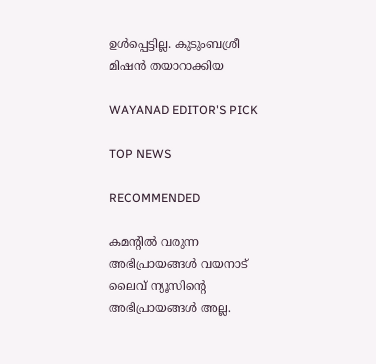ഉള്‍പ്പെട്ടില്ല. കുടുംബശ്രീ മിഷന്‍ തയാറാക്കിയ

WAYANAD EDITOR'S PICK

TOP NEWS

RECOMMENDED

കമന്റിൽ വരുന്ന അഭിപ്രായങ്ങൾ വയനാട് ലൈവ് ന്യൂസിന്റെ അഭിപ്രായങ്ങൾ അല്ല.